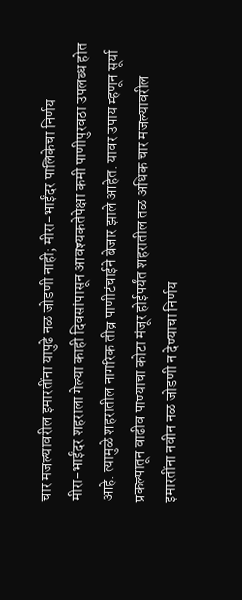चार मजल्यावरील इमारतींना यापुढे नळ जोडणी नाही; मीरा-भाईंदर पालिकेचा निर्णय
मीरा-भाईंदर शहराला गेल्या काही दिवसांपासून आवश्यकतेपेक्षा कमी पाणीपुरवठा उपलब्ध होत आहे. त्यामुळे शहरातील नागरिक तीव्र पाणीटंचाईने बेजार झाले आहेत. यावर उपाय म्हणून सूर्या प्रकल्पातून वाढीव पाण्याचा कोटा मंजूर होईपर्यंत शहरातील तळ अधिक चार मजल्यावरील इमारतींना नवीन नळ जोडणी न देण्याचा निर्णय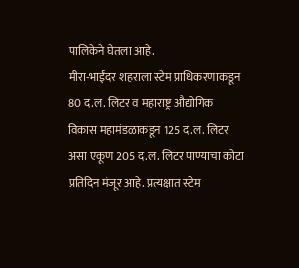पालिकेने घेतला आहे.
मीरा-भाईंदर शहराला स्टेम प्राधिकरणाकडून 80 द.ल. लिटर व महाराष्ट्र औद्योगिक विकास महामंडळाकडून 125 द.ल. लिटर असा एकूण 205 द.ल. लिटर पाण्याचा कोटा प्रतिदिन मंजूर आहे. प्रत्यक्षात स्टेम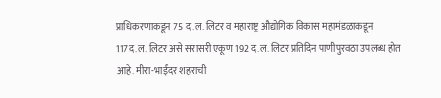प्राधिकरणाकडून 75 द.ल. लिटर व महाराष्ट्र औद्योगिक विकास महामंडळाकडून 117द.ल. लिटर असे सरासरी एकूण 192 द.ल. लिटर प्रतिदिन पाणीपुरवठा उपलब्ध होत आहे. मीरा-भाईंदर शहराची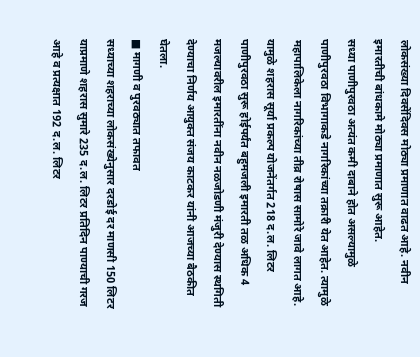लोकसंख्या दिवसेंदिवस मोठ्या प्रमाणात वाढत आहे. नवीन इमारतीची बांधकामे मोठ्या प्रमाणात सुरू आहेत.
सध्या पाणीपुरवठा अत्यंत कमी दाबाने होत असल्यामुळे पाणीपुरवठा विभागाकडे नागरिकांच्या तक्रारी येत आहेत. त्यामुळे महापालिकेला नागरिकांच्या तीव्र रोषास सामोरे जावे लागत आहे. यामुळे शहरास सूर्या प्रकल्प योजनेंतर्गत 218 द.ल. लिटर पाणीपुरवठा सुरू होईपर्यंत बहुमजली इमारती तळ अधिक 4 मजल्यावरील इमारतींना नवीन नळजोडणी मंजुरी देण्यास स्थगिती देण्याचा निर्णय आयुक्त संजय काटकर यांनी आजच्या बैठकीत घेतला.
■ मागणी व पुरवठ्यात तफावत
सध्याच्या शहराच्या लोकसंख्येनुसार दरडोई दर माणसी 150 लिटर याप्रमाणे शहरास सुमारे 235 द.ल. लिटर प्रतिदिन पाण्याची गरज आहे व प्रत्यक्षात 192 द.ल. लिटर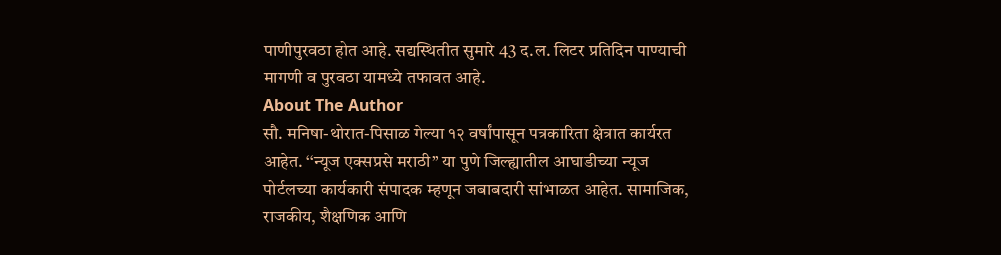पाणीपुरवठा होत आहे. सद्यस्थितीत सुमारे 43 द.ल. लिटर प्रतिदिन पाण्याची मागणी व पुरवठा यामध्ये तफावत आहे.
About The Author
सौ. मनिषा-थोरात-पिसाळ गेल्या १२ वर्षांपासून पत्रकारिता क्षेत्रात कार्यरत आहेत. ‘‘न्यूज एक्सप्रसे मराठी’’ या पुणे जिल्ह्यातील आघाडीच्या न्यूज पोर्टलच्या कार्यकारी संपादक म्हणून जबाबदारी सांभाळत आहेत. सामाजिक, राजकीय, शैक्षणिक आणि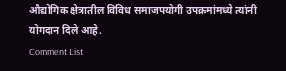औद्योगिक क्षेत्रातील विविध समाजपयोगी उपक्रमांमध्ये त्यांनी योगदान दिले आहे.
Comment List